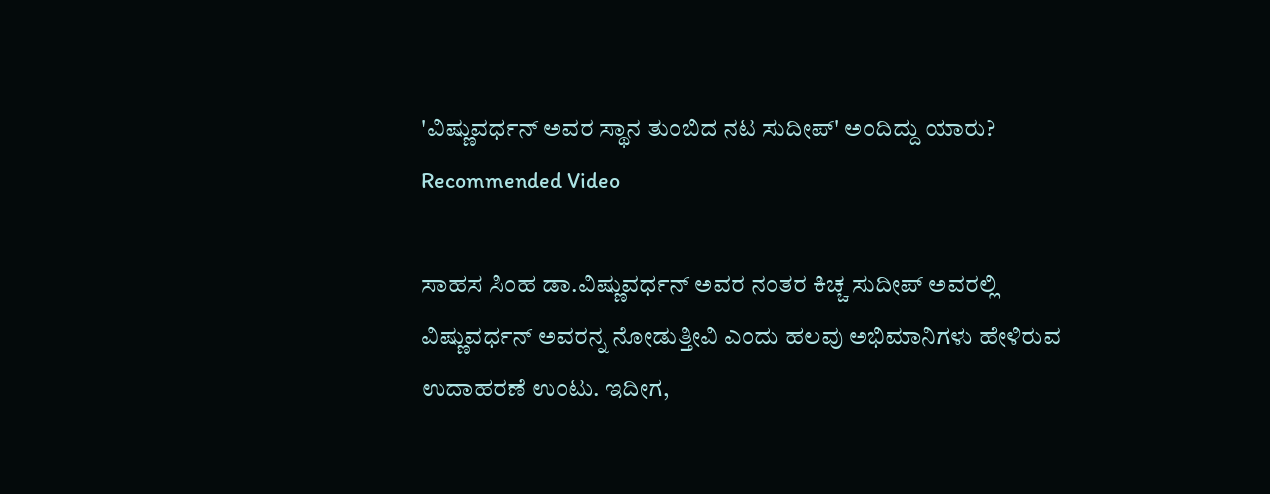'ವಿಷ್ಣುವರ್ಧನ್ ಅವರ ಸ್ಥಾನ ತುಂಬಿದ ನಟ ಸುದೀಪ್' ಅಂದಿದ್ದು ಯಾರು?
Recommended Video

ಸಾಹಸ ಸಿಂಹ ಡಾ.ವಿಷ್ಣುವರ್ಧನ್ ಅವರ ನಂತರ ಕಿಚ್ಚ ಸುದೀಪ್ ಅವರಲ್ಲಿ ವಿಷ್ಣುವರ್ಧನ್ ಅವರನ್ನ ನೋಡುತ್ತೀವಿ ಎಂದು ಹಲವು ಅಭಿಮಾನಿಗಳು ಹೇಳಿರುವ ಉದಾಹರಣೆ ಉಂಟು. ಇದೀಗ,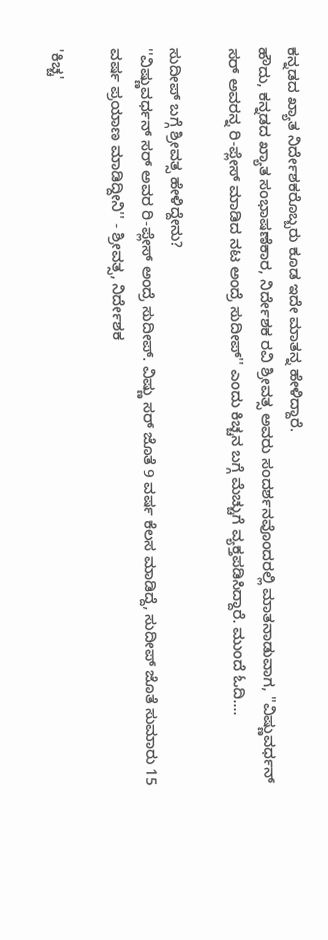ಕನ್ನಡದ ಖ್ಯಾತ ನಿರ್ದೇಶಕರೊಬ್ಬರು ಕೂಡ ಇದೇ ಮಾತನ್ನ ಹೇಳಿದ್ದಾರೆ.
ಹೌದು, ಕನ್ನಡದ ಖ್ಯಾತ ಸಂಭಾಷಣೆಕಾರ, ನಿರ್ದೇಶಕ ರವಿ ಶ್ರೀವತ್ಸ ಅವರು ಸಂದರ್ಶನವೊಂದರಲ್ಲಿ ಮಾತನಾಡುವಾಗ, ''ವಿಷ್ಣುವರ್ಧನ್ ಸರ್ ಅವರನ್ನ ರಿ-ಪ್ಲೇಸ್ ಮಾಡಿದ ನಟ ಅಂದ್ರೆ ಸುದೀಪ್'' ಎಂದು ಕಿಚ್ಚನ ಬಗ್ಗೆ ಮೆಚ್ಚುಗೆ ವ್ಯಕ್ತಪಡಿಸಿದ್ದಾರೆ. ಮುಂದೆ ಓದಿ....

ಸುದೀಪ್ ಬಗ್ಗೆ ಶ್ರೀವತ್ಸ ಹೇಳಿದ್ದೇನು?
''ವಿಷ್ಣುವರ್ಧನ್ ಸರ್ ಅವರ ರಿ-ಪ್ಲೇಸ್ ಅಂದ್ರೆ ಸುದೀಪ್. ವಿಷ್ಣು ಸರ್ ಜೊತೆ 9 ವರ್ಷ ಕೆಲಸ ಮಾಡಿದ್ದೆ, ಸುದೀಪ್ ಜೊತೆ ಸುಮಾರು 15 ವರ್ಷ ಪ್ರಯಾಣ ಮಾಡಿದ್ದೀನಿ'' - ಶ್ರೀವತ್ಸ, ನಿರ್ದೇಶಕ

'ಕಿಚ್ಚ'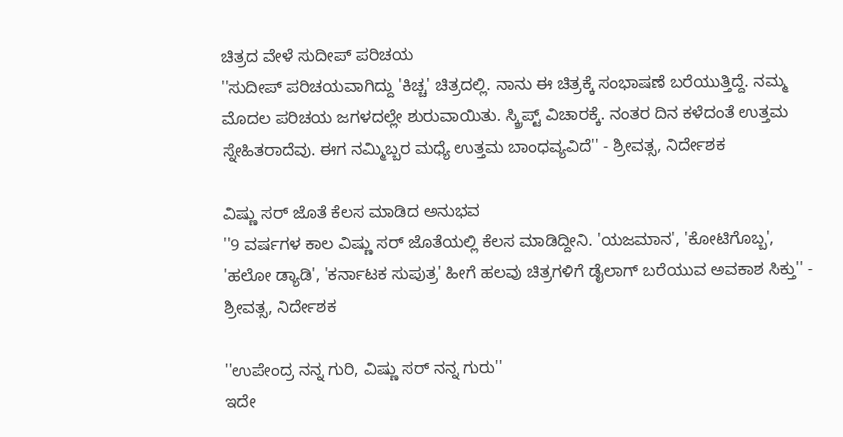ಚಿತ್ರದ ವೇಳೆ ಸುದೀಪ್ ಪರಿಚಯ
''ಸುದೀಪ್ ಪರಿಚಯವಾಗಿದ್ದು 'ಕಿಚ್ಚ' ಚಿತ್ರದಲ್ಲಿ. ನಾನು ಈ ಚಿತ್ರಕ್ಕೆ ಸಂಭಾಷಣೆ ಬರೆಯುತ್ತಿದ್ದೆ. ನಮ್ಮ ಮೊದಲ ಪರಿಚಯ ಜಗಳದಲ್ಲೇ ಶುರುವಾಯಿತು. ಸ್ಕ್ರಿಪ್ಟ್ ವಿಚಾರಕ್ಕೆ. ನಂತರ ದಿನ ಕಳೆದಂತೆ ಉತ್ತಮ ಸ್ನೇಹಿತರಾದೆವು. ಈಗ ನಮ್ಮಿಬ್ಬರ ಮಧ್ಯೆ ಉತ್ತಮ ಬಾಂಧವ್ಯವಿದೆ'' - ಶ್ರೀವತ್ಸ, ನಿರ್ದೇಶಕ

ವಿಷ್ಣು ಸರ್ ಜೊತೆ ಕೆಲಸ ಮಾಡಿದ ಅನುಭವ
''9 ವರ್ಷಗಳ ಕಾಲ ವಿಷ್ಣು ಸರ್ ಜೊತೆಯಲ್ಲಿ ಕೆಲಸ ಮಾಡಿದ್ದೀನಿ. 'ಯಜಮಾನ', 'ಕೋಟಿಗೊಬ್ಬ', 'ಹಲೋ ಡ್ಯಾಡಿ', 'ಕರ್ನಾಟಕ ಸುಪುತ್ರ' ಹೀಗೆ ಹಲವು ಚಿತ್ರಗಳಿಗೆ ಡೈಲಾಗ್ ಬರೆಯುವ ಅವಕಾಶ ಸಿಕ್ತು'' - ಶ್ರೀವತ್ಸ, ನಿರ್ದೇಶಕ

''ಉಪೇಂದ್ರ ನನ್ನ ಗುರಿ, ವಿಷ್ಣು ಸರ್ ನನ್ನ ಗುರು''
ಇದೇ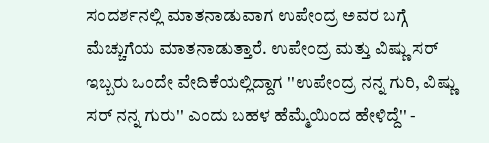ಸಂದರ್ಶನಲ್ಲಿ ಮಾತನಾಡುವಾಗ ಉಪೇಂದ್ರ ಅವರ ಬಗ್ಗೆ ಮೆಚ್ಚುಗೆಯ ಮಾತನಾಡುತ್ತಾರೆ. ಉಪೇಂದ್ರ ಮತ್ತು ವಿಷ್ಣು ಸರ್ ಇಬ್ಬರು ಒಂದೇ ವೇದಿಕೆಯಲ್ಲಿದ್ದಾಗ ''ಉಪೇಂದ್ರ ನನ್ನ ಗುರಿ, ವಿಷ್ಣು ಸರ್ ನನ್ನ ಗುರು'' ಎಂದು ಬಹಳ ಹೆಮ್ಮೆಯಿಂದ ಹೇಳಿದ್ದೆ'' -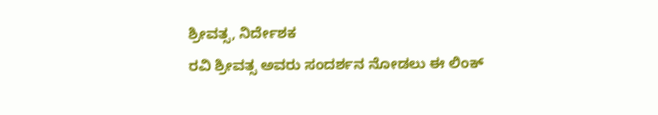ಶ್ರೀವತ್ಸ, ನಿರ್ದೇಶಕ
ರವಿ ಶ್ರೀವತ್ಸ ಅವರು ಸಂದರ್ಶನ ನೋಡಲು ಈ ಲಿಂಕ್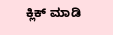ಕ್ಲಿಕ್ ಮಾಡಿ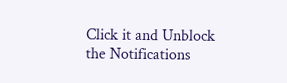Click it and Unblock the Notifications